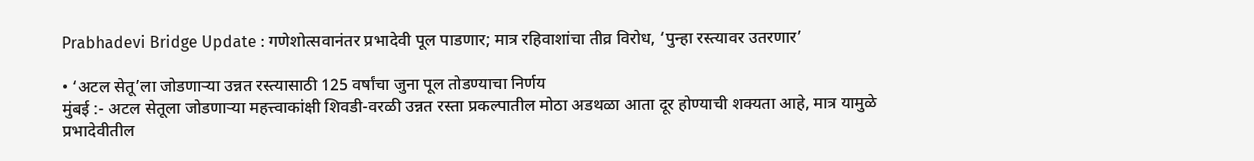Prabhadevi Bridge Update : गणेशोत्सवानंतर प्रभादेवी पूल पाडणार; मात्र रहिवाशांचा तीव्र विरोध, ‘पुन्हा रस्त्यावर उतरणार’

• ‘अटल सेतू’ला जोडणाऱ्या उन्नत रस्त्यासाठी 125 वर्षांचा जुना पूल तोडण्याचा निर्णय
मुंबई :- अटल सेतूला जोडणाऱ्या महत्त्वाकांक्षी शिवडी-वरळी उन्नत रस्ता प्रकल्पातील मोठा अडथळा आता दूर होण्याची शक्यता आहे, मात्र यामुळे प्रभादेवीतील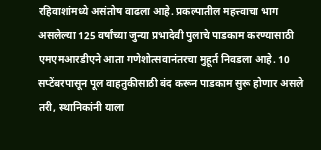रहिवाशांमध्ये असंतोष वाढला आहे. प्रकल्पातील महत्त्वाचा भाग असलेल्या 125 वर्षांच्या जुन्या प्रभादेवी पुलाचे पाडकाम करण्यासाठी एमएमआरडीएने आता गणेशोत्सवानंतरचा मुहूर्त निवडला आहे. 10 सप्टेंबरपासून पूल वाहतुकीसाठी बंद करून पाडकाम सुरू होणार असले तरी, स्थानिकांनी याला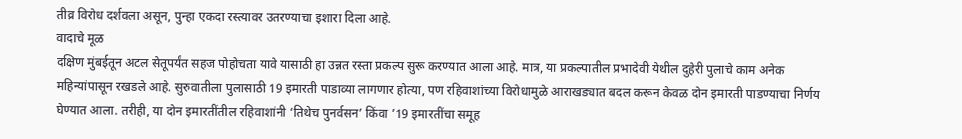तीव्र विरोध दर्शवला असून, पुन्हा एकदा रस्त्यावर उतरण्याचा इशारा दिला आहे.
वादाचे मूळ
दक्षिण मुंबईतून अटल सेतूपर्यंत सहज पोहोचता यावे यासाठी हा उन्नत रस्ता प्रकल्प सुरू करण्यात आला आहे. मात्र, या प्रकल्पातील प्रभादेवी येथील दुहेरी पुलाचे काम अनेक महिन्यांपासून रखडले आहे. सुरुवातीला पुलासाठी 19 इमारती पाडाव्या लागणार होत्या, पण रहिवाशांच्या विरोधामुळे आराखड्यात बदल करून केवळ दोन इमारती पाडण्याचा निर्णय घेण्यात आला. तरीही, या दोन इमारतींतील रहिवाशांनी ‘तिथेच पुनर्वसन’ किंवा ’19 इमारतींचा समूह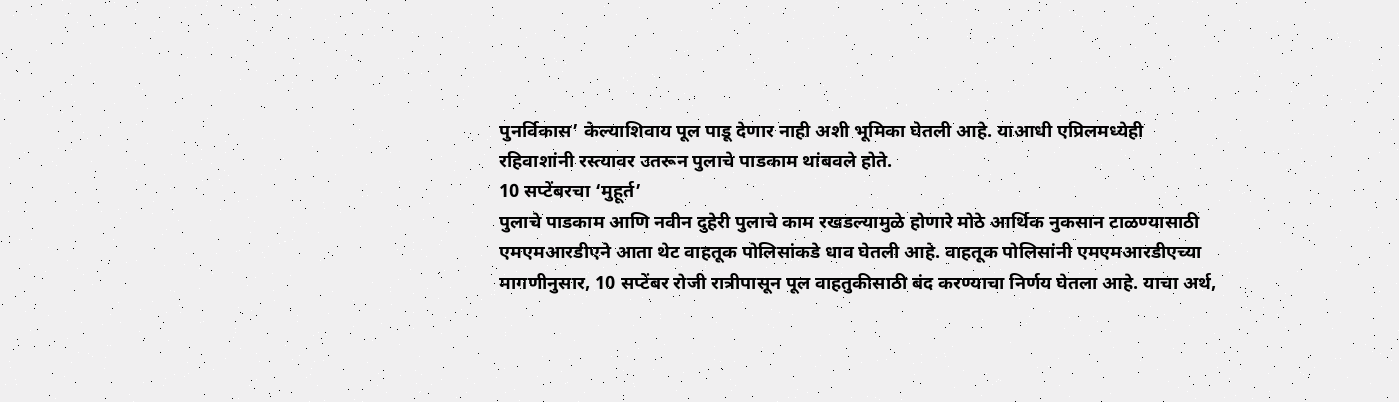पुनर्विकास’ केल्याशिवाय पूल पाडू देणार नाही अशी भूमिका घेतली आहे. याआधी एप्रिलमध्येही रहिवाशांनी रस्त्यावर उतरून पुलाचे पाडकाम थांबवले होते.
10 सप्टेंबरचा ‘मुहूर्त’
पुलाचे पाडकाम आणि नवीन दुहेरी पुलाचे काम रखडल्यामुळे होणारे मोठे आर्थिक नुकसान टाळण्यासाठी एमएमआरडीएने आता थेट वाहतूक पोलिसांकडे धाव घेतली आहे. वाहतूक पोलिसांनी एमएमआरडीएच्या मागणीनुसार, 10 सप्टेंबर रोजी रात्रीपासून पूल वाहतुकीसाठी बंद करण्याचा निर्णय घेतला आहे. याचा अर्थ,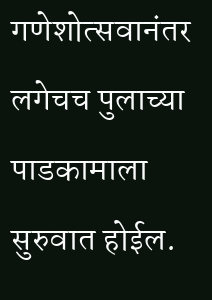गणेशोत्सवानंतर लगेचच पुलाच्या पाडकामाला सुरुवात होईल.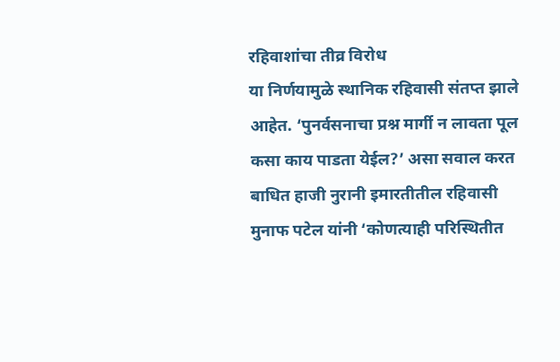रहिवाशांचा तीव्र विरोध
या निर्णयामुळे स्थानिक रहिवासी संतप्त झाले आहेत. ‘पुनर्वसनाचा प्रश्न मार्गी न लावता पूल कसा काय पाडता येईल?’ असा सवाल करत बाधित हाजी नुरानी इमारतीतील रहिवासी मुनाफ पटेल यांनी ‘कोणत्याही परिस्थितीत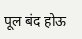पूल बंद होऊ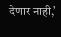देणार नाही,’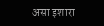असा इशारा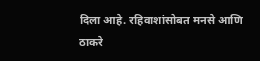दिला आहे. रहिवाशांसोबत मनसे आणि ठाकरे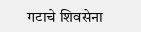गटाचे शिवसेना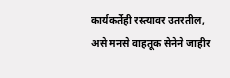कार्यकर्तेही रस्त्यावर उतरतील, असे मनसे वाहतूक सेनेने जाहीर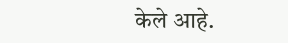केले आहे.